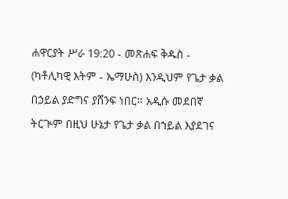ሐዋርያት ሥራ 19:20 - መጽሐፍ ቅዱስ - (ካቶሊካዊ እትም - ኤማሁስ) እንዲህም የጌታ ቃል በኃይል ያድግና ያሸንፍ ነበር። አዲሱ መደበኛ ትርጒም በዚህ ሁኔታ የጌታ ቃል በኀይል እያደገና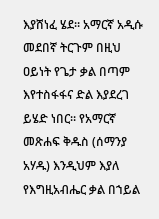እያሸነፈ ሄደ። አማርኛ አዲሱ መደበኛ ትርጉም በዚህ ዐይነት የጌታ ቃል በጣም እየተስፋፋና ድል እያደረገ ይሄድ ነበር። የአማርኛ መጽሐፍ ቅዱስ (ሰማንያ አሃዱ) እንዲህም እያለ የእግዚአብሔር ቃል በኀይል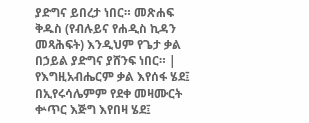ያድግና ይበረታ ነበር። መጽሐፍ ቅዱስ (የብሉይና የሐዲስ ኪዳን መጻሕፍት) እንዲህም የጌታ ቃል በኃይል ያድግና ያሸንፍ ነበር። |
የእግዚአብሔርም ቃል እየሰፋ ሄደ፤ በኢየሩሳሌምም የደቀ መዛሙርት ቍጥር እጅግ እየበዛ ሄደ፤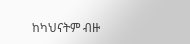ከካህናትም ብዙ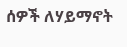ሰዎች ለሃይማኖት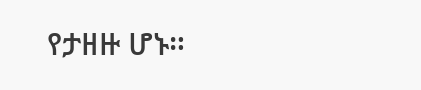የታዘዙ ሆኑ።